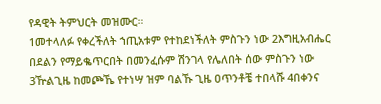የዳዊት ትምህርት መዝሙር።
1መተላለፉ የቀረችለት ኀጢአቱም የተከደነችለት ምስጉን ነው 2እግዚአብሔር በደልን የማይቈጥርበት በመንፈሱም ሽንገላ የሌለበት ሰው ምስጉን ነው 3ዅልጊዜ ከመጮኼ የተነሣ ዝም ባልኹ ጊዜ ዐጥንቶቼ ተበላሹ 4በቀንና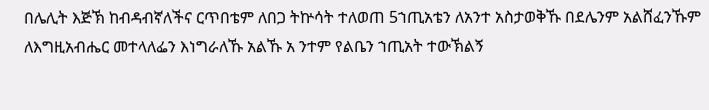በሌሊት እጅኽ ከብዳብኛለችና ርጥበቴም ለበጋ ትኵሳት ተለወጠ 5ኀጢአቴን ለአንተ አስታወቅኹ በደሌንም አልሸፈንኹም ለእግዚአብሔር መተላለፌን እነግራለኹ አልኹ አ ንተም የልቤን ኀጢአት ተውኽልኝ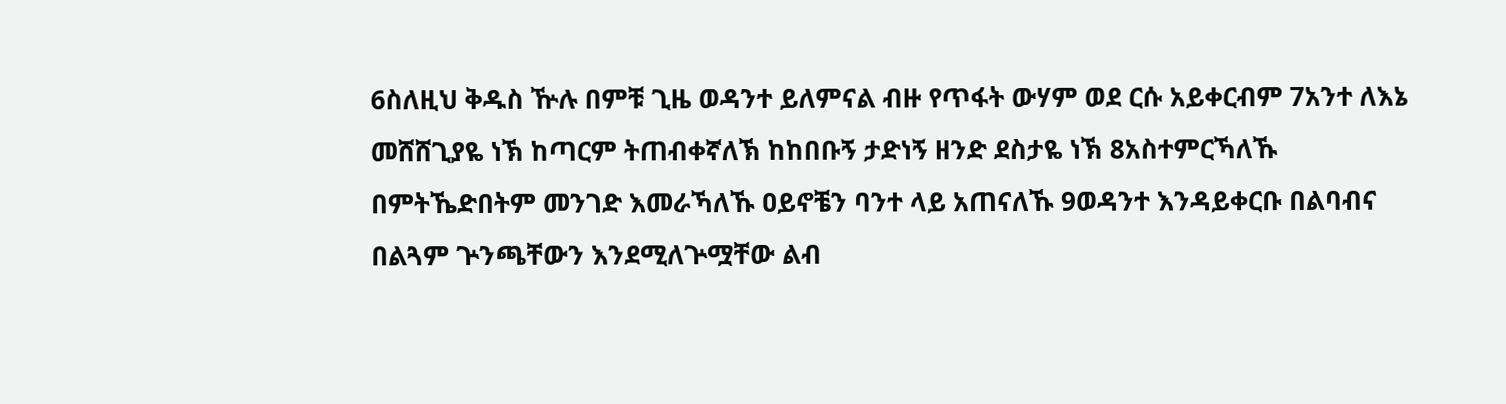6ስለዚህ ቅዱስ ዅሉ በምቹ ጊዜ ወዳንተ ይለምናል ብዙ የጥፋት ውሃም ወደ ርሱ አይቀርብም 7አንተ ለእኔ መሸሸጊያዬ ነኽ ከጣርም ትጠብቀኛለኽ ከከበቡኝ ታድነኝ ዘንድ ደስታዬ ነኽ 8አስተምርኻለኹ በምትኼድበትም መንገድ እመራኻለኹ ዐይኖቼን ባንተ ላይ አጠናለኹ 9ወዳንተ እንዳይቀርቡ በልባብና በልጓም ጕንጫቸውን እንደሚለጕሟቸው ልብ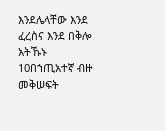እንደሌላቸው እንደ ፈረስና እንደ በቅሎ አትኹኑ 10በኀጢአተኛ ብዙ መቅሠፍት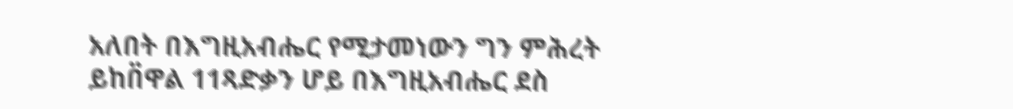አለበት በእግዚአብሔር የሚታመነውን ግን ምሕረት ይከበ፟ዋል 11ጻድቃን ሆይ በእግዚአብሔር ደስ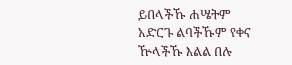ይበላችኹ ሐሤትም አድርጉ ልባችኹም የቀና ዅላችኹ እልል በሉ